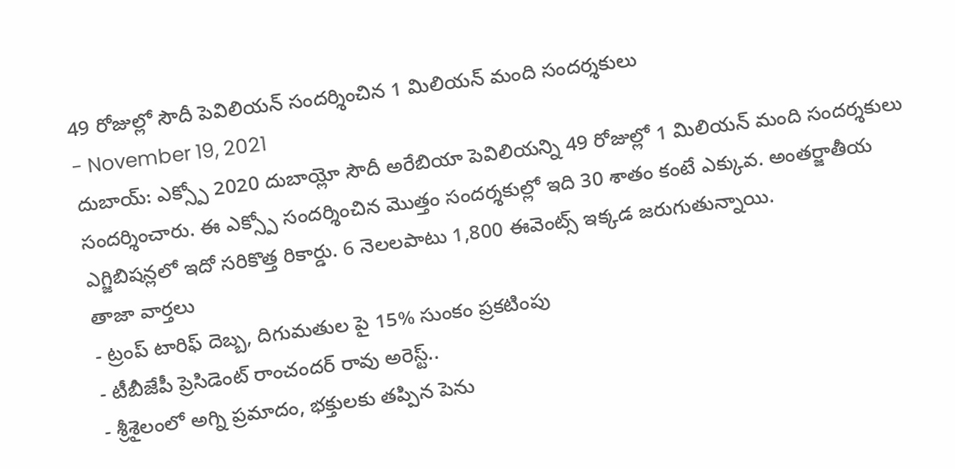49 రోజుల్లో సౌదీ పెవిలియన్ సందర్శించిన 1 మిలియన్ మంది సందర్శకులు
- November 19, 2021
దుబాయ్: ఎక్స్పో 2020 దుబాయ్లో సౌదీ అరేబియా పెవిలియన్ని 49 రోజుల్లో 1 మిలియన్ మంది సందర్శకులు సందర్శించారు. ఈ ఎక్స్పో సందర్శించిన మొత్తం సందర్శకుల్లో ఇది 30 శాతం కంటే ఎక్కువ. అంతర్జాతీయ ఎగ్జిబిషన్లలో ఇదో సరికొత్త రికార్డు. 6 నెలలపాటు 1,800 ఈవెంట్స్ ఇక్కడ జరుగుతున్నాయి.
తాజా వార్తలు
- ట్రంప్ టారిఫ్ దెబ్బ, దిగుమతుల పై 15% సుంకం ప్రకటింపు
- టీబీజేపీ ప్రెసిడెంట్ రాంచందర్ రావు అరెస్ట్..
- శ్రీశైలంలో అగ్ని ప్రమాదం, భక్తులకు తప్పిన పెను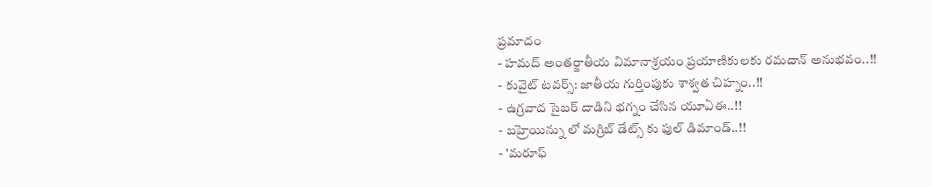ప్రమాదం
- హమద్ అంతర్జాతీయ విమానాశ్రయం ప్రయాణికులకు రమదాన్ అనుభవం..!!
- కువైట్ టవర్స్: జాతీయ గుర్తింపుకు శాశ్వత చిహ్నం..!!
- ఉగ్రవాద సైబర్ దాడిని భగ్నం చేసిన యూఏఈ..!!
- బహ్రెయిన్ను లో మగ్రిబ్ డేట్స్ కు ఫుల్ డిమాండ్..!!
- 'మరూఫ్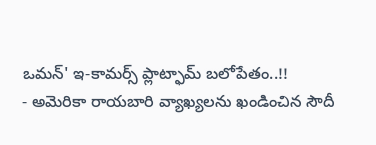ఒమన్' ఇ-కామర్స్ ప్లాట్ఫామ్ బలోపేతం..!!
- అమెరికా రాయబారి వ్యాఖ్యలను ఖండించిన సౌదీ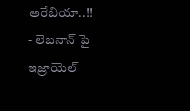అరేబియా..!!
- లెబనాన్ పై ఇజ్రాయెల్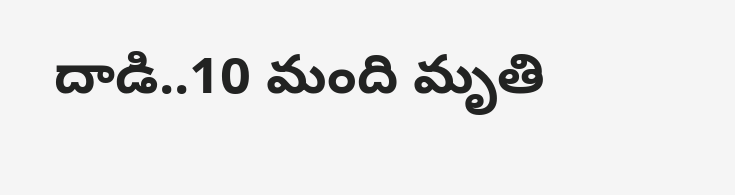దాడి..10 మంది మృతి